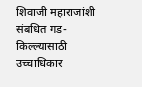शिवाजी महाराजांशी संबधित गड-किल्ल्यासाठी उच्चाधिकार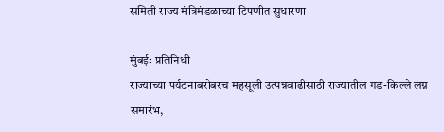समिती राज्य मंत्रिमंडळाच्या टिपणीत सुधारणा

मुंबईः प्रतिनिधी
राज्याच्या पर्यटनाबरोबरच महसूली उत्पन्नवाढीसाठी राज्यातील गड-किल्ले लग्न समारंभ,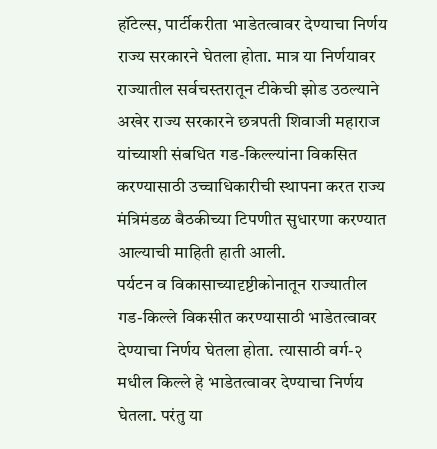हॉटेल्स, पार्टीकरीता भाडेतत्वावर देण्याचा निर्णय राज्य सरकारने घेतला होता. मात्र या निर्णयावर राज्यातील सर्वचस्तरातून टीकेची झोड उठल्याने अखेर राज्य सरकारने छत्रपती शिवाजी महाराज यांच्याशी संबधित गड-किल्ल्यांना विकसित करण्यासाठी उच्चाधिकारीची स्थापना करत राज्य मंत्रिमंडळ बैठकीच्या टिपणीत सुधारणा करण्यात आल्याची माहिती हाती आली.
पर्यटन व विकासाच्यादृष्टीकोनातून राज्यातील गड-किल्ले विकसीत करण्यासाठी भाडेतत्वावर देण्याचा निर्णय घेतला होता. त्यासाठी वर्ग-२ मधील किल्ले हे भाडेतत्वावर देण्याचा निर्णय घेतला. परंतु या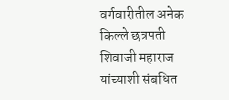वर्गवारीतील अनेक किल्ले छत्रपती शिवाजी महाराज यांच्याशी संबधित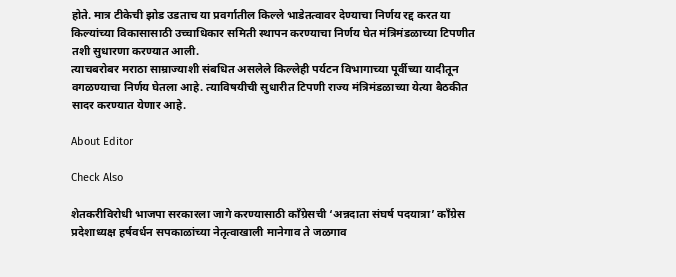होते. मात्र टीकेची झोड उडताच या प्रवर्गातील किल्ले भाडेतत्वावर देण्याचा निर्णय रद्द करत या किल्यांच्या विकासासाठी उच्चाधिकार समिती स्थापन करण्याचा निर्णय घेत मंत्रिमंडळाच्या टिपणीत तशी सुधारणा करण्यात आली.
त्याचबरोबर मराठा साम्राज्याशी संबधित असलेले किल्लेही पर्यटन विभागाच्या पूर्वीच्या यादीतून वगळण्याचा निर्णय घेतला आहे. त्याविषयीची सुधारीत टिपणी राज्य मंत्रिमंडळाच्या येत्या बैठकीत सादर करण्यात येणार आहे.

About Editor

Check Also

शेतकरीविरोधी भाजपा सरकारला जागे करण्यासाठी काँग्रेसची ‘अन्नदाता संघर्ष पदयात्रा’ काँग्रेस प्रदेशाध्यक्ष हर्षवर्धन सपकाळांच्या नेतृत्वाखाली मानेगाव ते जळगाव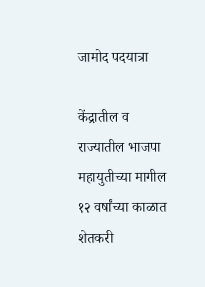जामोद पदयात्रा

केंद्रातील व राज्यातील भाजपा महायुतीच्या मागील १२ वर्षांच्या काळात शेतकरी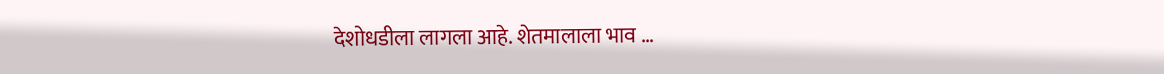देशोधडीला लागला आहे. शेतमालाला भाव …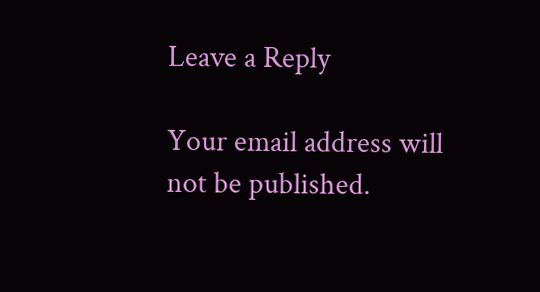Leave a Reply

Your email address will not be published.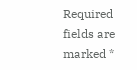Required fields are marked *